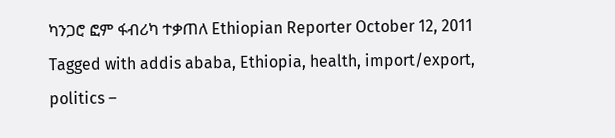ካንጋሮ ፎም ፋብሪካ ተቃጠለ Ethiopian Reporter October 12, 2011 Tagged with addis ababa, Ethiopia, health, import/export, politics –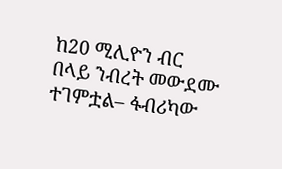ከ20 ሚሊዮን ብር በላይ ንብረት መውደሙ ተገምቷል– ፋብሪካው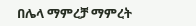በሌላ ማምረቻ ማምረት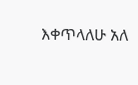እቀጥላለሁ አለ